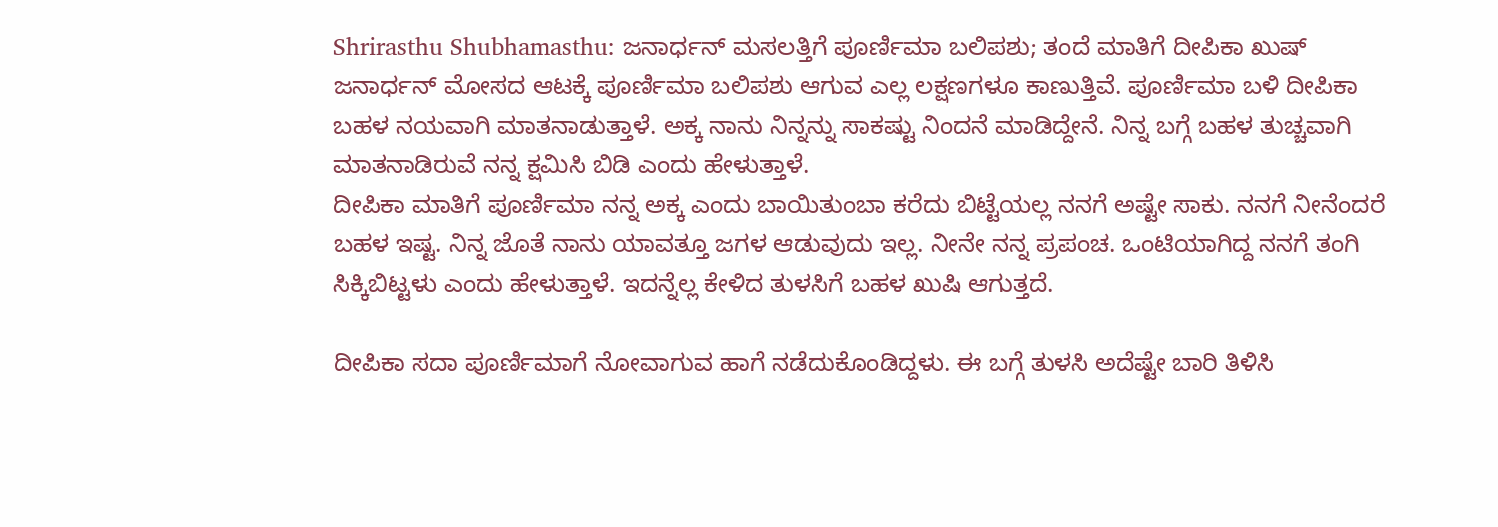Shrirasthu Shubhamasthu: ಜನಾರ್ಧನ್ ಮಸಲತ್ತಿಗೆ ಪೂರ್ಣಿಮಾ ಬಲಿಪಶು; ತಂದೆ ಮಾತಿಗೆ ದೀಪಿಕಾ ಖುಷ್
ಜನಾರ್ಧನ್ ಮೋಸದ ಆಟಕ್ಕೆ ಪೂರ್ಣಿಮಾ ಬಲಿಪಶು ಆಗುವ ಎಲ್ಲ ಲಕ್ಷಣಗಳೂ ಕಾಣುತ್ತಿವೆ. ಪೂರ್ಣಿಮಾ ಬಳಿ ದೀಪಿಕಾ ಬಹಳ ನಯವಾಗಿ ಮಾತನಾಡುತ್ತಾಳೆ. ಅಕ್ಕ ನಾನು ನಿನ್ನನ್ನು ಸಾಕಷ್ಟು ನಿಂದನೆ ಮಾಡಿದ್ದೇನೆ. ನಿನ್ನ ಬಗ್ಗೆ ಬಹಳ ತುಚ್ಚವಾಗಿ ಮಾತನಾಡಿರುವೆ ನನ್ನ ಕ್ಷಮಿಸಿ ಬಿಡಿ ಎಂದು ಹೇಳುತ್ತಾಳೆ.
ದೀಪಿಕಾ ಮಾತಿಗೆ ಪೂರ್ಣಿಮಾ ನನ್ನ ಅಕ್ಕ ಎಂದು ಬಾಯಿತುಂಬಾ ಕರೆದು ಬಿಟ್ಟೆಯಲ್ಲ ನನಗೆ ಅಷ್ಟೇ ಸಾಕು. ನನಗೆ ನೀನೆಂದರೆ ಬಹಳ ಇಷ್ಟ. ನಿನ್ನ ಜೊತೆ ನಾನು ಯಾವತ್ತೂ ಜಗಳ ಆಡುವುದು ಇಲ್ಲ. ನೀನೇ ನನ್ನ ಪ್ರಪಂಚ. ಒಂಟಿಯಾಗಿದ್ದ ನನಗೆ ತಂಗಿ ಸಿಕ್ಕಿಬಿಟ್ಟಳು ಎಂದು ಹೇಳುತ್ತಾಳೆ. ಇದನ್ನೆಲ್ಲ ಕೇಳಿದ ತುಳಸಿಗೆ ಬಹಳ ಖುಷಿ ಆಗುತ್ತದೆ.

ದೀಪಿಕಾ ಸದಾ ಪೂರ್ಣಿಮಾಗೆ ನೋವಾಗುವ ಹಾಗೆ ನಡೆದುಕೊಂಡಿದ್ದಳು. ಈ ಬಗ್ಗೆ ತುಳಸಿ ಅದೆಷ್ಟೇ ಬಾರಿ ತಿಳಿಸಿ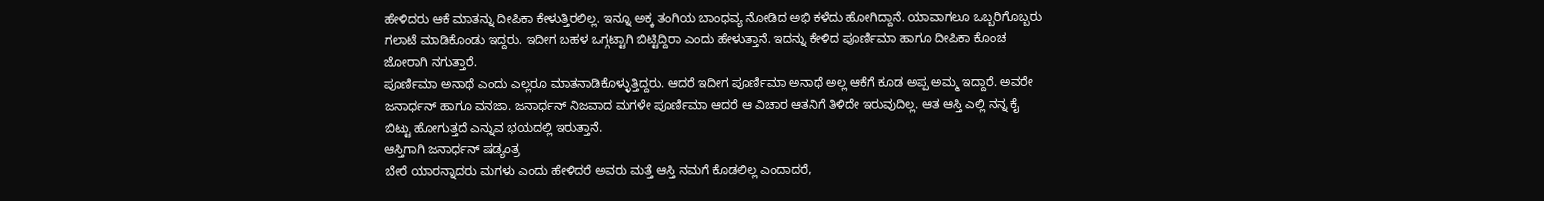ಹೇಳಿದರು ಆಕೆ ಮಾತನ್ನು ದೀಪಿಕಾ ಕೇಳುತ್ತಿರಲಿಲ್ಲ. ಇನ್ನೂ ಅಕ್ಕ ತಂಗಿಯ ಬಾಂಧವ್ಯ ನೋಡಿದ ಅಭಿ ಕಳೆದು ಹೋಗಿದ್ದಾನೆ. ಯಾವಾಗಲೂ ಒಬ್ಬರಿಗೊಬ್ಬರು ಗಲಾಟೆ ಮಾಡಿಕೊಂಡು ಇದ್ದರು. ಇದೀಗ ಬಹಳ ಒಗ್ಗಟ್ಟಾಗಿ ಬಿಟ್ಟಿದ್ದಿರಾ ಎಂದು ಹೇಳುತ್ತಾನೆ. ಇದನ್ನು ಕೇಳಿದ ಪೂರ್ಣಿಮಾ ಹಾಗೂ ದೀಪಿಕಾ ಕೊಂಚ ಜೋರಾಗಿ ನಗುತ್ತಾರೆ.
ಪೂರ್ಣಿಮಾ ಅನಾಥೆ ಎಂದು ಎಲ್ಲರೂ ಮಾತನಾಡಿಕೊಳ್ಳುತ್ತಿದ್ದರು. ಆದರೆ ಇದೀಗ ಪೂರ್ಣಿಮಾ ಅನಾಥೆ ಅಲ್ಲ ಆಕೆಗೆ ಕೂಡ ಅಪ್ಪ ಅಮ್ಮ ಇದ್ದಾರೆ. ಅವರೇ ಜನಾರ್ಧನ್ ಹಾಗೂ ವನಜಾ. ಜನಾರ್ಧನ್ ನಿಜವಾದ ಮಗಳೇ ಪೂರ್ಣಿಮಾ ಆದರೆ ಆ ವಿಚಾರ ಆತನಿಗೆ ತಿಳಿದೇ ಇರುವುದಿಲ್ಲ. ಆತ ಆಸ್ತಿ ಎಲ್ಲಿ ನನ್ನ ಕೈ ಬಿಟ್ಟು ಹೋಗುತ್ತದೆ ಎನ್ನುವ ಭಯದಲ್ಲಿ ಇರುತ್ತಾನೆ.
ಆಸ್ತಿಗಾಗಿ ಜನಾರ್ಧನ್ ಷಡ್ಯಂತ್ರ
ಬೇರೆ ಯಾರನ್ನಾದರು ಮಗಳು ಎಂದು ಹೇಳಿದರೆ ಅವರು ಮತ್ತೆ ಆಸ್ತಿ ನಮಗೆ ಕೊಡಲಿಲ್ಲ ಎಂದಾದರೆ,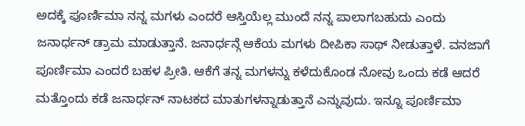ಅದಕ್ಕೆ ಪೂರ್ಣಿಮಾ ನನ್ನ ಮಗಳು ಎಂದರೆ ಆಸ್ತಿಯೆಲ್ಲ ಮುಂದೆ ನನ್ನ ಪಾಲಾಗಬಹುದು ಎಂದು ಜನಾರ್ಧನ್ ಡ್ರಾಮ ಮಾಡುತ್ತಾನೆ. ಜನಾರ್ಧನ್ಗೆ ಆಕೆಯ ಮಗಳು ದೀಪಿಕಾ ಸಾಥ್ ನೀಡುತ್ತಾಳೆ. ವನಜಾಗೆ ಪೂರ್ಣಿಮಾ ಎಂದರೆ ಬಹಳ ಪ್ರೀತಿ. ಆಕೆಗೆ ತನ್ನ ಮಗಳನ್ನು ಕಳೆದುಕೊಂಡ ನೋವು ಒಂದು ಕಡೆ ಆದರೆ ಮತ್ತೊಂದು ಕಡೆ ಜನಾರ್ಧನ್ ನಾಟಕದ ಮಾತುಗಳನ್ನಾಡುತ್ತಾನೆ ಎನ್ನುವುದು. ಇನ್ನೂ ಪೂರ್ಣಿಮಾ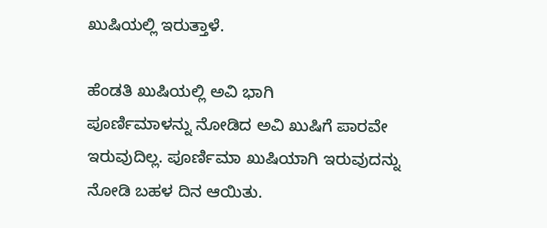ಖುಷಿಯಲ್ಲಿ ಇರುತ್ತಾಳೆ.

ಹೆಂಡತಿ ಖುಷಿಯಲ್ಲಿ ಅವಿ ಭಾಗಿ
ಪೂರ್ಣಿಮಾಳನ್ನು ನೋಡಿದ ಅವಿ ಖುಷಿಗೆ ಪಾರವೇ ಇರುವುದಿಲ್ಲ. ಪೂರ್ಣಿಮಾ ಖುಷಿಯಾಗಿ ಇರುವುದನ್ನು ನೋಡಿ ಬಹಳ ದಿನ ಆಯಿತು.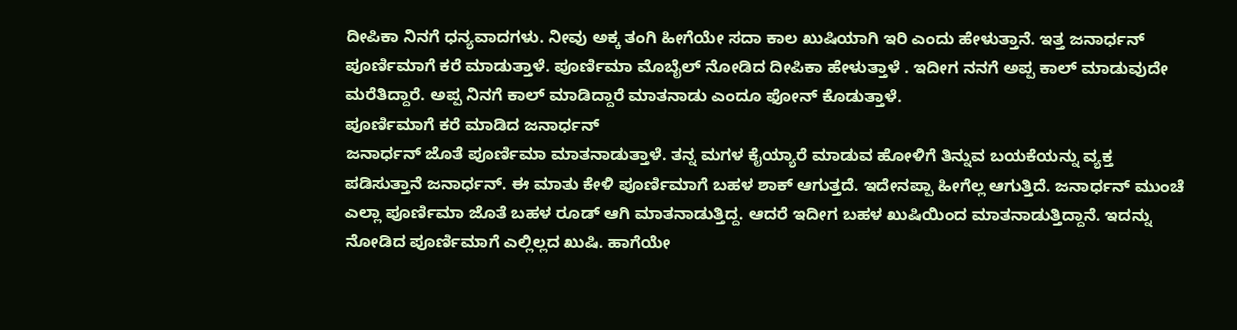ದೀಪಿಕಾ ನಿನಗೆ ಧನ್ಯವಾದಗಳು. ನೀವು ಅಕ್ಕ ತಂಗಿ ಹೀಗೆಯೇ ಸದಾ ಕಾಲ ಖುಷಿಯಾಗಿ ಇರಿ ಎಂದು ಹೇಳುತ್ತಾನೆ. ಇತ್ತ ಜನಾರ್ಧನ್ ಪೂರ್ಣಿಮಾಗೆ ಕರೆ ಮಾಡುತ್ತಾಳೆ. ಪೂರ್ಣಿಮಾ ಮೊಬೈಲ್ ನೋಡಿದ ದೀಪಿಕಾ ಹೇಳುತ್ತಾಳೆ . ಇದೀಗ ನನಗೆ ಅಪ್ಪ ಕಾಲ್ ಮಾಡುವುದೇ ಮರೆತಿದ್ದಾರೆ. ಅಪ್ಪ ನಿನಗೆ ಕಾಲ್ ಮಾಡಿದ್ದಾರೆ ಮಾತನಾಡು ಎಂದೂ ಫೋನ್ ಕೊಡುತ್ತಾಳೆ.
ಪೂರ್ಣಿಮಾಗೆ ಕರೆ ಮಾಡಿದ ಜನಾರ್ಧನ್
ಜನಾರ್ಧನ್ ಜೊತೆ ಪೂರ್ಣಿಮಾ ಮಾತನಾಡುತ್ತಾಳೆ. ತನ್ನ ಮಗಳ ಕೈಯ್ಯಾರೆ ಮಾಡುವ ಹೋಳಿಗೆ ತಿನ್ನುವ ಬಯಕೆಯನ್ನು ವ್ಯಕ್ತ ಪಡಿಸುತ್ತಾನೆ ಜನಾರ್ಧನ್. ಈ ಮಾತು ಕೇಳಿ ಪೂರ್ಣಿಮಾಗೆ ಬಹಳ ಶಾಕ್ ಆಗುತ್ತದೆ. ಇದೇನಪ್ಪಾ ಹೀಗೆಲ್ಲ ಆಗುತ್ತಿದೆ. ಜನಾರ್ಧನ್ ಮುಂಚೆ ಎಲ್ಲಾ ಪೂರ್ಣಿಮಾ ಜೊತೆ ಬಹಳ ರೂಡ್ ಆಗಿ ಮಾತನಾಡುತ್ತಿದ್ದ. ಆದರೆ ಇದೀಗ ಬಹಳ ಖುಷಿಯಿಂದ ಮಾತನಾಡುತ್ತಿದ್ದಾನೆ. ಇದನ್ನು ನೋಡಿದ ಪೂರ್ಣಿಮಾಗೆ ಎಲ್ಲಿಲ್ಲದ ಖುಷಿ. ಹಾಗೆಯೇ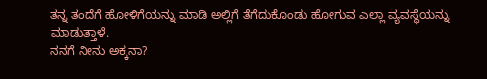ತನ್ನ ತಂದೆಗೆ ಹೋಳಿಗೆಯನ್ನು ಮಾಡಿ ಅಲ್ಲಿಗೆ ತೆಗೆದುಕೊಂಡು ಹೋಗುವ ಎಲ್ಲಾ ವ್ಯವಸ್ಥೆಯನ್ನು ಮಾಡುತ್ತಾಳೆ.
ನನಗೆ ನೀನು ಅಕ್ಕನಾ?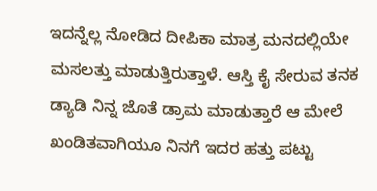ಇದನ್ನೆಲ್ಲ ನೋಡಿದ ದೀಪಿಕಾ ಮಾತ್ರ ಮನದಲ್ಲಿಯೇ ಮಸಲತ್ತು ಮಾಡುತ್ತಿರುತ್ತಾಳೆ. ಆಸ್ತಿ ಕೈ ಸೇರುವ ತನಕ ಡ್ಯಾಡಿ ನಿನ್ನ ಜೊತೆ ಡ್ರಾಮ ಮಾಡುತ್ತಾರೆ ಆ ಮೇಲೆ ಖಂಡಿತವಾಗಿಯೂ ನಿನಗೆ ಇದರ ಹತ್ತು ಪಟ್ಟು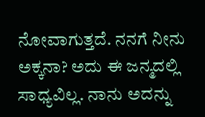ನೋವಾಗುತ್ತದೆ. ನನಗೆ ನೀನು ಅಕ್ಕನಾ? ಅದು ಈ ಜನ್ಮದಲ್ಲಿ ಸಾಧ್ಯವಿಲ್ಲ. ನಾನು ಅದನ್ನು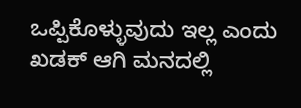ಒಪ್ಪಿಕೊಳ್ಳುವುದು ಇಲ್ಲ ಎಂದು ಖಡಕ್ ಆಗಿ ಮನದಲ್ಲಿ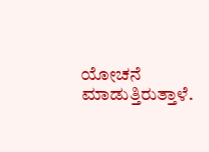ಯೋಚನೆ ಮಾಡುತ್ತಿರುತ್ತಾಳೆ.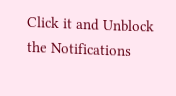Click it and Unblock the Notifications